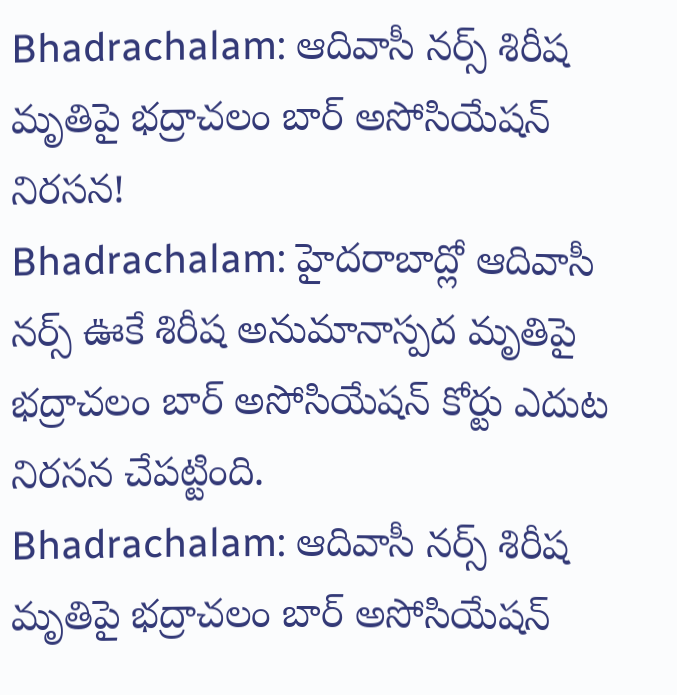Bhadrachalam: ఆదివాసీ నర్స్ శిరీష మృతిపై భద్రాచలం బార్ అసోసియేషన్ నిరసన!
Bhadrachalam: హైదరాబాద్లో ఆదివాసీ నర్స్ ఊకే శిరీష అనుమానాస్పద మృతిపై భద్రాచలం బార్ అసోసియేషన్ కోర్టు ఎదుట నిరసన చేపట్టింది.
Bhadrachalam: ఆదివాసీ నర్స్ శిరీష మృతిపై భద్రాచలం బార్ అసోసియేషన్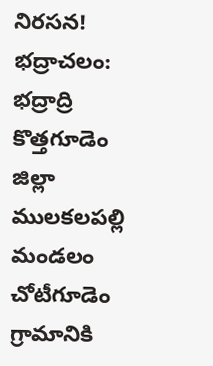నిరసన!
భద్రాచలం: భద్రాద్రి కొత్తగూడెం జిల్లా ములకలపల్లి మండలం చోటీగూడెం గ్రామానికి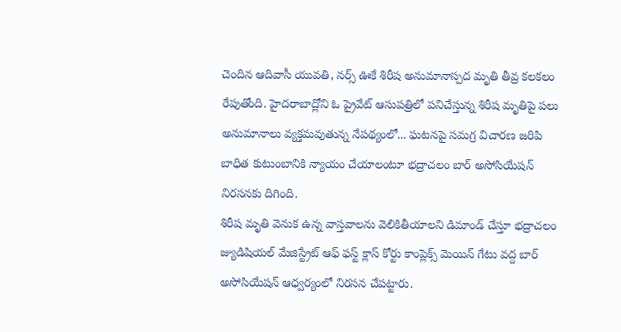చెందిన ఆదివాసీ యువతి, నర్స్ ఊకే శిరీష అనుమానాస్పద మృతి తీవ్ర కలకలం రేపుతోంది. హైదరాబాద్లోని ఓ ప్రైవేట్ ఆసుపత్రిలో పనిచేస్తున్న శిరీష మృతిపై పలు అనుమానాలు వ్యక్తమవుతున్న నేపథ్యంలో... ఘటనపై సమగ్ర విచారణ జరిపి బాధిత కుటుంబానికి న్యాయం చేయాలంటూ భద్రాచలం బార్ అసోసియేషన్ నిరసనకు దిగింది.
శిరీష మృతి వెనుక ఉన్న వాస్తవాలను వెలికితీయాలని డిమాండ్ చేస్తూ భద్రాచలం జ్యుడిషియల్ మేజిస్ట్రేట్ ఆఫ్ ఫస్ట్ క్లాస్ కోర్టు కాంప్లెక్స్ మెయిన్ గేటు వద్ద బార్ అసోసియేషన్ ఆధ్వర్యంలో నిరసన చేపట్టారు.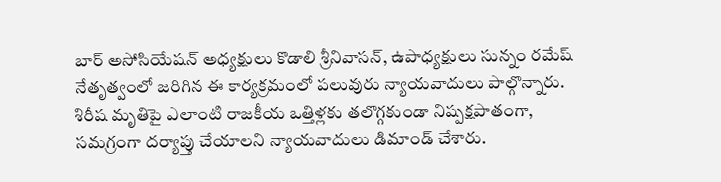బార్ అసోసియేషన్ అధ్యక్షులు కొడాలి శ్రీనివాసన్, ఉపాధ్యక్షులు సున్నం రమేష్ నేతృత్వంలో జరిగిన ఈ కార్యక్రమంలో పలువురు న్యాయవాదులు పాల్గొన్నారు. శిరీష మృతిపై ఎలాంటి రాజకీయ ఒత్తిళ్లకు తలొగ్గకుండా నిష్పక్షపాతంగా, సమగ్రంగా దర్యాప్తు చేయాలని న్యాయవాదులు డిమాండ్ చేశారు.